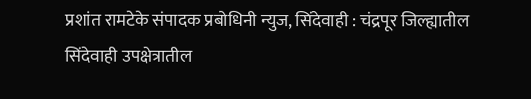प्रशांत रामटेके संपादक प्रबोधिनी न्युज, सिंदेवाही : चंद्रपूर जिल्ह्यातील सिंदेवाही उपक्षेत्रातील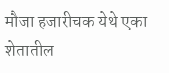मौजा हजारीचक येथे एका शेतातील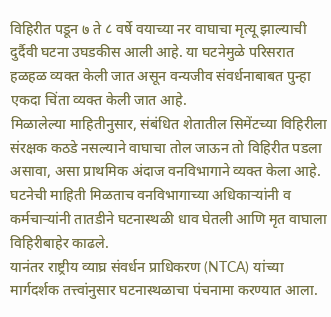विहिरीत पडून ७ ते ८ वर्षे वयाच्या नर वाघाचा मृत्यू झाल्याची दुर्दैवी घटना उघडकीस आली आहे. या घटनेमुळे परिसरात हळहळ व्यक्त केली जात असून वन्यजीव संवर्धनाबाबत पुन्हा एकदा चिंता व्यक्त केली जात आहे.
मिळालेल्या माहितीनुसार, संबंधित शेतातील सिमेंटच्या विहिरीला संरक्षक कठडे नसल्याने वाघाचा तोल जाऊन तो विहिरीत पडला असावा, असा प्राथमिक अंदाज वनविभागाने व्यक्त केला आहे. घटनेची माहिती मिळताच वनविभागाच्या अधिकाऱ्यांनी व कर्मचाऱ्यांनी तातडीने घटनास्थळी धाव घेतली आणि मृत वाघाला विहिरीबाहेर काढले.
यानंतर राष्ट्रीय व्याघ्र संवर्धन प्राधिकरण (NTCA) यांच्या मार्गदर्शक तत्त्वांनुसार घटनास्थळाचा पंचनामा करण्यात आला.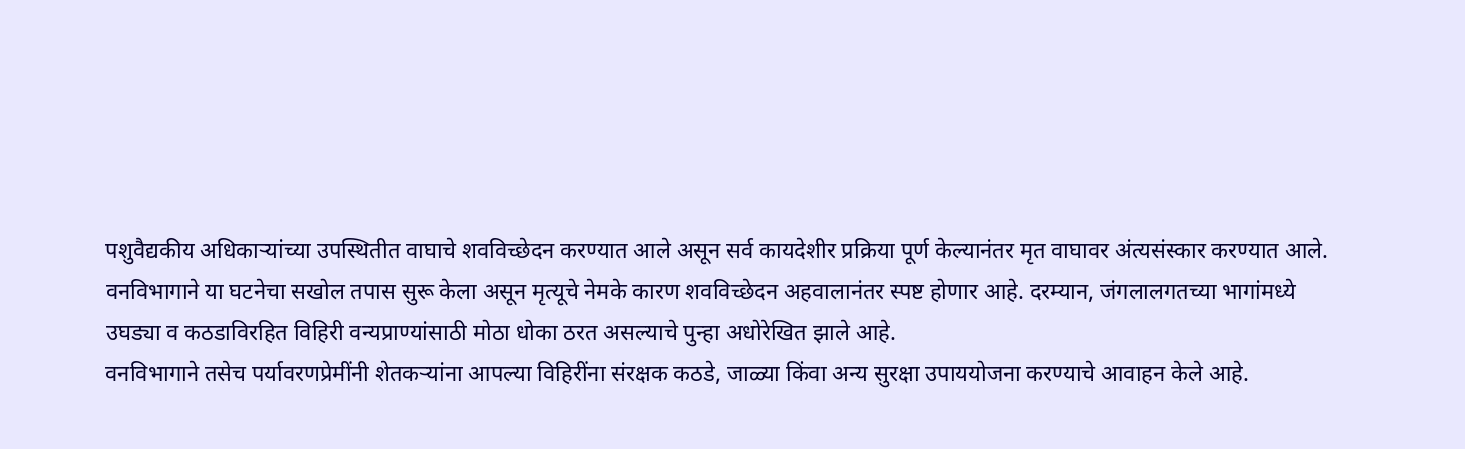पशुवैद्यकीय अधिकाऱ्यांच्या उपस्थितीत वाघाचे शवविच्छेदन करण्यात आले असून सर्व कायदेशीर प्रक्रिया पूर्ण केल्यानंतर मृत वाघावर अंत्यसंस्कार करण्यात आले.
वनविभागाने या घटनेचा सखोल तपास सुरू केला असून मृत्यूचे नेमके कारण शवविच्छेदन अहवालानंतर स्पष्ट होणार आहे. दरम्यान, जंगलालगतच्या भागांमध्ये उघड्या व कठडाविरहित विहिरी वन्यप्राण्यांसाठी मोठा धोका ठरत असल्याचे पुन्हा अधोरेखित झाले आहे.
वनविभागाने तसेच पर्यावरणप्रेमींनी शेतकऱ्यांना आपल्या विहिरींना संरक्षक कठडे, जाळ्या किंवा अन्य सुरक्षा उपाययोजना करण्याचे आवाहन केले आहे.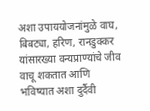अशा उपाययोजनांमुळे वाघ, बिबट्या, हरिण, रानडुक्कर यांसारख्या वन्यप्राण्यांचे जीव वाचू शकतात आणि भविष्यात अशा दुर्दैवी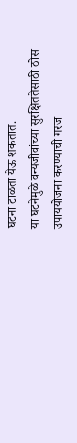घटना टाळता येऊ शकतात.
या घटनेमुळे वन्यजीवांच्या सुरक्षिततेसाठी ठोस उपाययोजना करण्याची गरज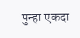पुन्हा एकदा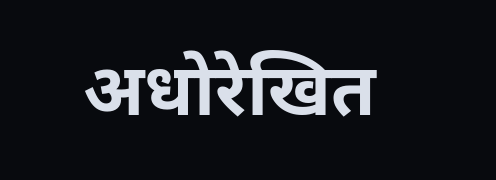अधोरेखित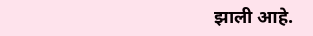झाली आहे.